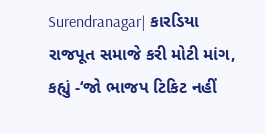Surendranagar| કારડિયા રાજપૂત સમાજે કરી મોટી માંગ, કહ્યું -‘જો ભાજપ ટિકિટ નહીં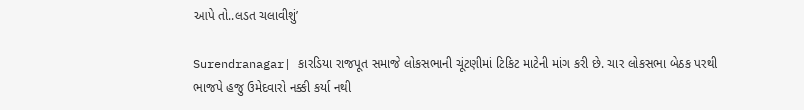આપે તો..લડત ચલાવીશું’

Surendranagar| કારડિયા રાજપૂત સમાજે લોકસભાની ચૂંટણીમાં ટિકિટ માટેની માંગ કરી છે. ચાર લોકસભા બેઠક પરથી ભાજપે હજુ ઉમેદવારો નક્કી કર્યા નથી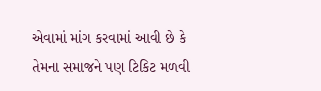એવામાં માંગ કરવામાં આવી છે કે તેમના સમાજને પણ ટિકિટ મળવી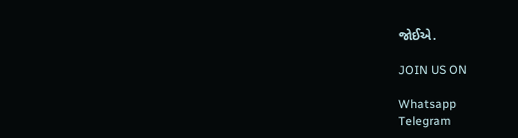જોઈએ.

JOIN US ON

Whatsapp
Telegram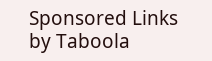Sponsored Links by Taboola